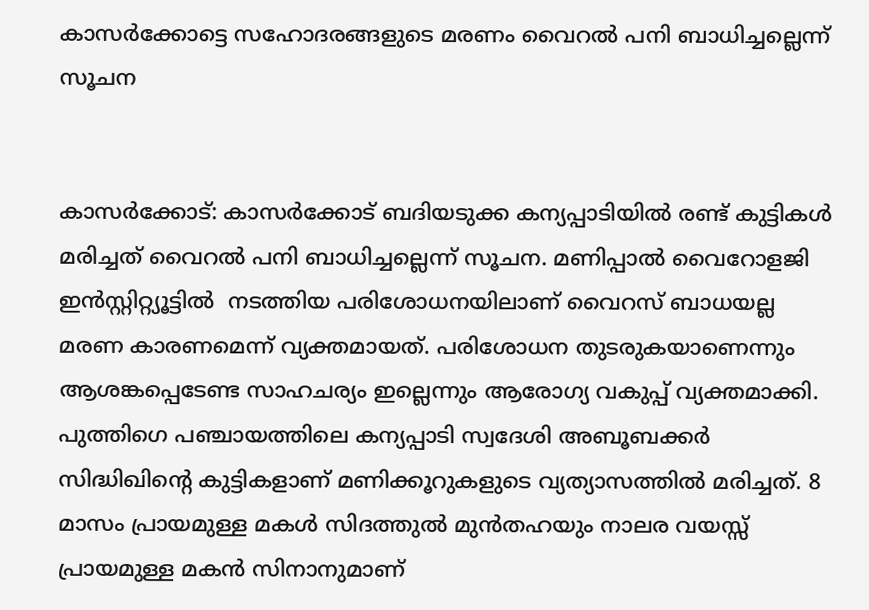കാസര്‍ക്കോട്ടെ സഹോദരങ്ങളുടെ മരണം വൈറല്‍ പനി ബാധിച്ചല്ലെന്ന് സൂചന


കാസര്‍ക്കോട്: കാസർക്കോട് ബദിയടുക്ക കന്യപ്പാടിയിൽ രണ്ട് കുട്ടികൾ മരിച്ചത് വൈറൽ പനി ബാധിച്ചല്ലെന്ന് സൂചന. മണിപ്പാൽ വൈറോളജി ഇൻസ്റ്റിറ്റ്യൂട്ടില്‍  നടത്തിയ പരിശോധനയിലാണ് വൈറസ് ബാധയല്ല മരണ കാരണമെന്ന് വ്യക്തമായത്. പരിശോധന തുടരുകയാണെന്നും ആശങ്കപ്പെടേണ്ട സാഹചര്യം ഇല്ലെന്നും ആരോഗ്യ വകുപ്പ് വ്യക്തമാക്കി.
പുത്തിഗെ പഞ്ചായത്തിലെ കന്യപ്പാടി സ്വദേശി അബൂബക്കർ സിദ്ധിഖിന്റെ കുട്ടികളാണ് മണിക്കൂറുകളുടെ വ്യത്യാസത്തിൽ മരിച്ചത്. 8 മാസം പ്രായമുള്ള മകൾ സിദത്തുൽ മുൻതഹയും നാലര വയസ്സ് പ്രായമുള്ള മകൻ സിനാനുമാണ്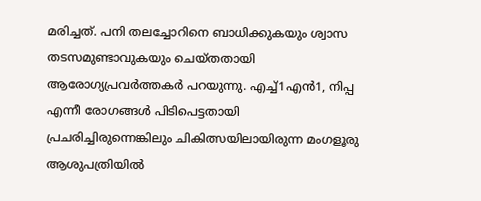മരിച്ചത്. പനി തലച്ചോറിനെ ബാധിക്കുകയും ശ്വാസ തടസമുണ്ടാവുകയും ചെയ്തതായി ആരോഗ്യപ്രവർത്തകർ പറയുന്നു. എച്ച്1എൻ1, നിപ്പ എന്നീ രോഗങ്ങൾ പിടിപെട്ടതായി പ്രചരിച്ചിരുന്നെങ്കിലും ചികിത്സയിലായിരുന്ന മംഗളൂരു ആശുപത്രിയിൽ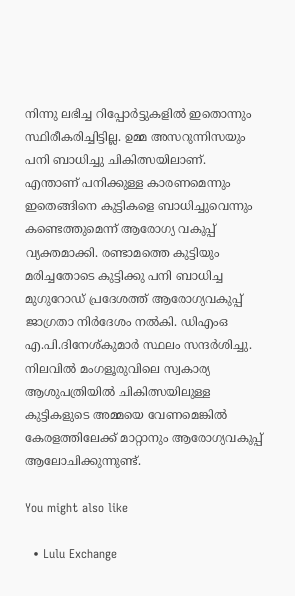നിന്നു ലഭിച്ച റിപ്പോർട്ടുകളിൽ ഇതൊന്നും സ്ഥിരീകരിച്ചിട്ടില്ല. ഉമ്മ അസറുന്നിസയും പനി ബാധിച്ചു ചികിത്സയിലാണ്.
എന്താണ് പനിക്കുള്ള കാരണമെന്നും ഇതെങ്ങിനെ കുട്ടികളെ ബാധിച്ചുവെന്നും കണ്ടെത്തുമെന്ന് ആരോഗ്യ വകുപ്പ് വ്യക്തമാക്കി. രണ്ടാമത്തെ കുട്ടിയും മരിച്ചതോടെ കുട്ടിക്കു പനി ബാധിച്ച മുഗുറോഡ് പ്രദേശത്ത് ആരോഗ്യവകുപ്പ് ജാഗ്രതാ നിർദേശം നൽകി. ഡിഎംഒ എ.പി.ദിനേശ്കുമാർ സ്ഥലം സന്ദർശിച്ചു.  നിലവിൽ മംഗളൂരുവിലെ സ്വകാര്യ ആശുപത്രിയിൽ ചികിത്സയിലുള്ള കുട്ടികളുടെ അമ്മയെ വേണമെങ്കിൽ കേരളത്തിലേക്ക് മാറ്റാനും ആരോഗ്യവകുപ്പ് ആലോചിക്കുന്നുണ്ട്.

You might also like

  • Lulu Exchange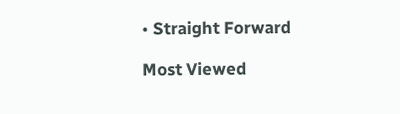• Straight Forward

Most Viewed